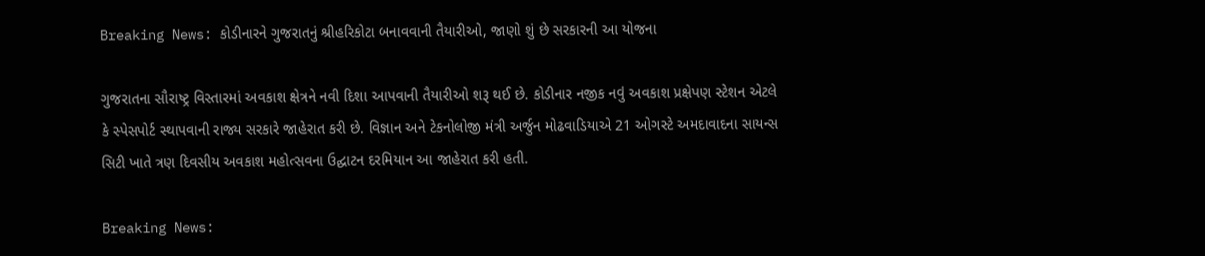Breaking News: કોડીનારને ગુજરાતનું શ્રીહરિકોટા બનાવવાની તૈયારીઓ, જાણો શું છે સરકારની આ યોજના

ગુજરાતના સૌરાષ્ટ્ર વિસ્તારમાં અવકાશ ક્ષેત્રને નવી દિશા આપવાની તૈયારીઓ શરૂ થઈ છે. કોડીનાર નજીક નવું અવકાશ પ્રક્ષેપણ સ્ટેશન એટલે કે સ્પેસપોર્ટ સ્થાપવાની રાજ્ય સરકારે જાહેરાત કરી છે. વિજ્ઞાન અને ટેકનોલોજી મંત્રી અર્જુન મોઢવાડિયાએ 21 ઓગસ્ટે અમદાવાદના સાયન્સ સિટી ખાતે ત્રણ દિવસીય અવકાશ મહોત્સવના ઉદ્ઘાટન દરમિયાન આ જાહેરાત કરી હતી.

Breaking News: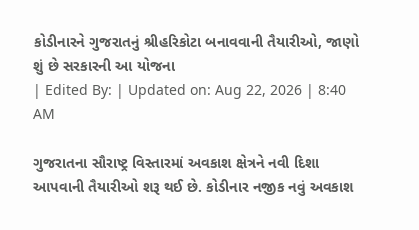કોડીનારને ગુજરાતનું શ્રીહરિકોટા બનાવવાની તૈયારીઓ, જાણો શું છે સરકારની આ યોજના
| Edited By: | Updated on: Aug 22, 2026 | 8:40 AM

ગુજરાતના સૌરાષ્ટ્ર વિસ્તારમાં અવકાશ ક્ષેત્રને નવી દિશા આપવાની તૈયારીઓ શરૂ થઈ છે. કોડીનાર નજીક નવું અવકાશ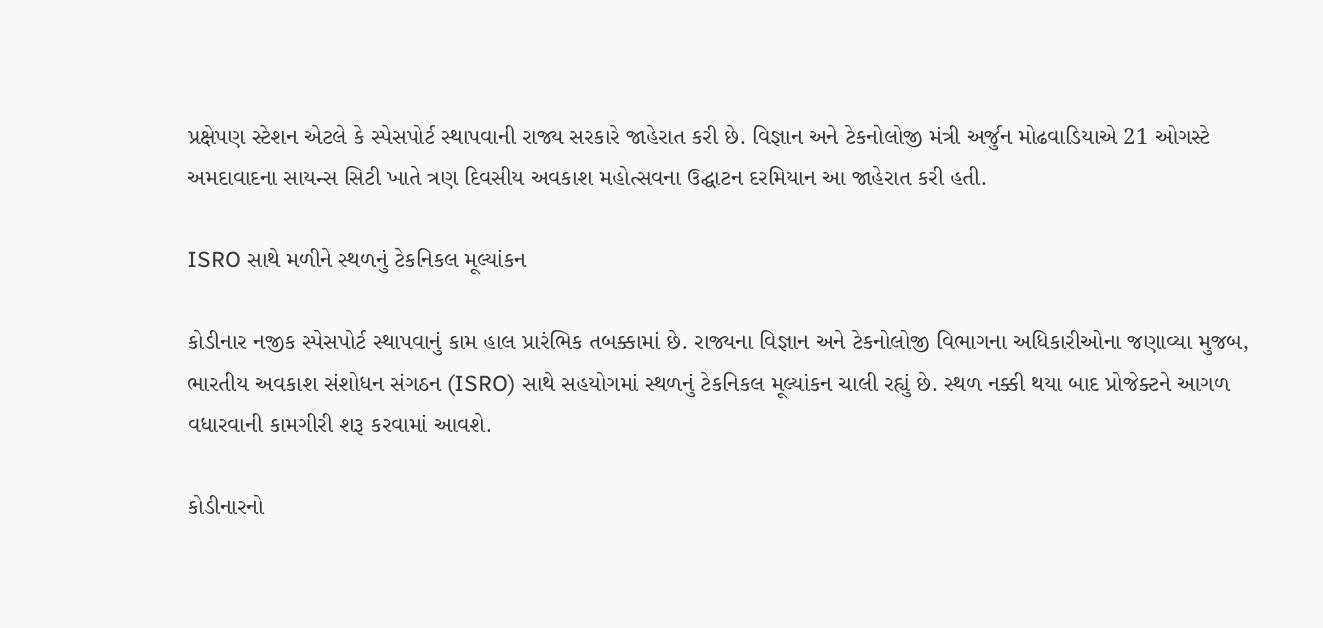પ્રક્ષેપણ સ્ટેશન એટલે કે સ્પેસપોર્ટ સ્થાપવાની રાજ્ય સરકારે જાહેરાત કરી છે. વિજ્ઞાન અને ટેકનોલોજી મંત્રી અર્જુન મોઢવાડિયાએ 21 ઓગસ્ટે અમદાવાદના સાયન્સ સિટી ખાતે ત્રણ દિવસીય અવકાશ મહોત્સવના ઉદ્ઘાટન દરમિયાન આ જાહેરાત કરી હતી.

ISRO સાથે મળીને સ્થળનું ટેકનિકલ મૂલ્યાંકન

કોડીનાર નજીક સ્પેસપોર્ટ સ્થાપવાનું કામ હાલ પ્રારંભિક તબક્કામાં છે. રાજ્યના વિજ્ઞાન અને ટેકનોલોજી વિભાગના અધિકારીઓના જણાવ્યા મુજબ, ભારતીય અવકાશ સંશોધન સંગઠન (ISRO) સાથે સહયોગમાં સ્થળનું ટેકનિકલ મૂલ્યાંકન ચાલી રહ્યું છે. સ્થળ નક્કી થયા બાદ પ્રોજેક્ટને આગળ વધારવાની કામગીરી શરૂ કરવામાં આવશે.

કોડીનારનો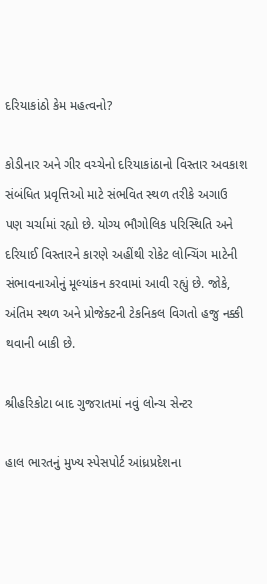દરિયાકાંઠો કેમ મહત્વનો?

કોડીનાર અને ગીર વચ્ચેનો દરિયાકાંઠાનો વિસ્તાર અવકાશ સંબંધિત પ્રવૃત્તિઓ માટે સંભવિત સ્થળ તરીકે અગાઉ પણ ચર્ચામાં રહ્યો છે. યોગ્ય ભૌગોલિક પરિસ્થિતિ અને દરિયાઈ વિસ્તારને કારણે અહીંથી રોકેટ લોન્ચિંગ માટેની સંભાવનાઓનું મૂલ્યાંકન કરવામાં આવી રહ્યું છે. જોકે, અંતિમ સ્થળ અને પ્રોજેક્ટની ટેકનિકલ વિગતો હજુ નક્કી થવાની બાકી છે.

શ્રીહરિકોટા બાદ ગુજરાતમાં નવું લોન્ચ સેન્ટર

હાલ ભારતનું મુખ્ય સ્પેસપોર્ટ આંધ્રપ્રદેશના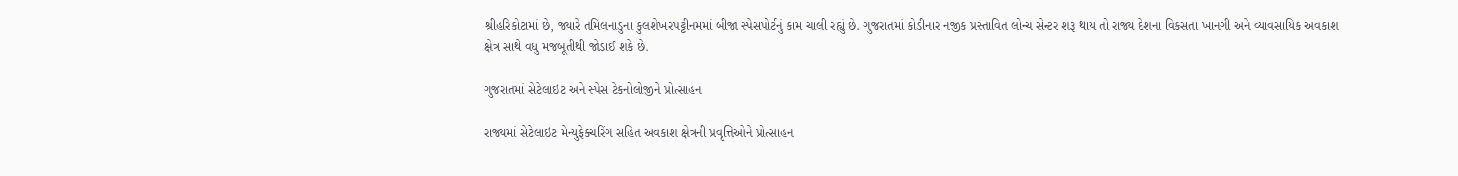શ્રીહરિકોટામાં છે, જ્યારે તમિલનાડુના કુલશેખરપટ્ટીનમમાં બીજા સ્પેસપોર્ટનું કામ ચાલી રહ્યું છે. ગુજરાતમાં કોડીનાર નજીક પ્રસ્તાવિત લોન્ચ સેન્ટર શરૂ થાય તો રાજ્ય દેશના વિકસતા ખાનગી અને વ્યાવસાયિક અવકાશ ક્ષેત્ર સાથે વધુ મજબૂતીથી જોડાઈ શકે છે.

ગુજરાતમાં સેટેલાઇટ અને સ્પેસ ટેકનોલોજીને પ્રોત્સાહન

રાજ્યમાં સેટેલાઇટ મેન્યુફેક્ચરિંગ સહિત અવકાશ ક્ષેત્રની પ્રવૃત્તિઓને પ્રોત્સાહન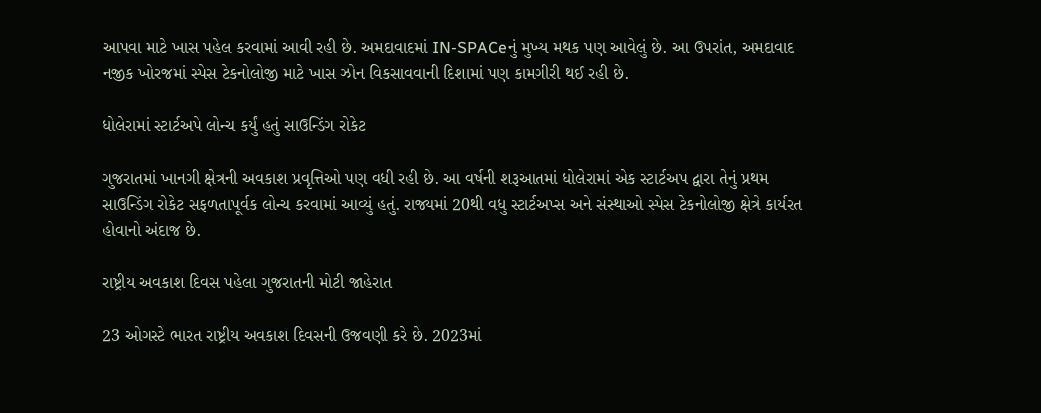આપવા માટે ખાસ પહેલ કરવામાં આવી રહી છે. અમદાવાદમાં IN-SPACeનું મુખ્ય મથક પણ આવેલું છે. આ ઉપરાંત, અમદાવાદ નજીક ખોરજમાં સ્પેસ ટેકનોલોજી માટે ખાસ ઝોન વિકસાવવાની દિશામાં પણ કામગીરી થઈ રહી છે.

ધોલેરામાં સ્ટાર્ટઅપે લોન્ચ કર્યું હતું સાઉન્ડિંગ રોકેટ

ગુજરાતમાં ખાનગી ક્ષેત્રની અવકાશ પ્રવૃત્તિઓ પણ વધી રહી છે. આ વર્ષની શરૂઆતમાં ધોલેરામાં એક સ્ટાર્ટઅપ દ્વારા તેનું પ્રથમ સાઉન્ડિંગ રોકેટ સફળતાપૂર્વક લોન્ચ કરવામાં આવ્યું હતું. રાજ્યમાં 20થી વધુ સ્ટાર્ટઅપ્સ અને સંસ્થાઓ સ્પેસ ટેકનોલોજી ક્ષેત્રે કાર્યરત હોવાનો અંદાજ છે.

રાષ્ટ્રીય અવકાશ દિવસ પહેલા ગુજરાતની મોટી જાહેરાત

23 ઓગસ્ટે ભારત રાષ્ટ્રીય અવકાશ દિવસની ઉજવણી કરે છે. 2023માં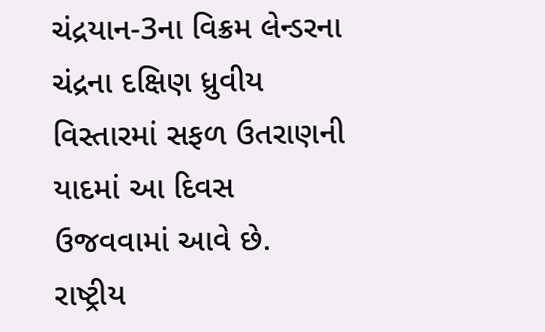ચંદ્રયાન-3ના વિક્રમ લેન્ડરના ચંદ્રના દક્ષિણ ધ્રુવીય વિસ્તારમાં સફળ ઉતરાણની યાદમાં આ દિવસ ઉજવવામાં આવે છે. રાષ્ટ્રીય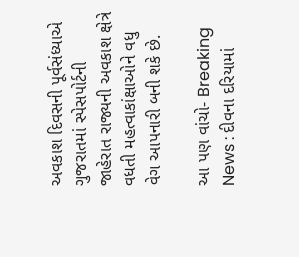અવકાશ દિવસની પૂર્વસંધ્યાએ ગુજરાતમાં સ્પેસપોર્ટની જાહેરાત રાજ્યની અવકાશ ક્ષેત્રે વધતી મહત્વાકાંક્ષાઓને વધુ વેગ આપનારી બની શકે છે.

આ પણ વાંચો- Breaking News : દીવના દરિયામાં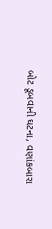બોટ ડૂબવાની ઘટના, વણાંકબારા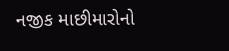નજીક માછીમારોનો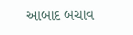આબાદ બચાવ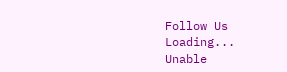Follow Us
Loading...
Unable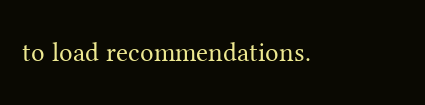to load recommendations.